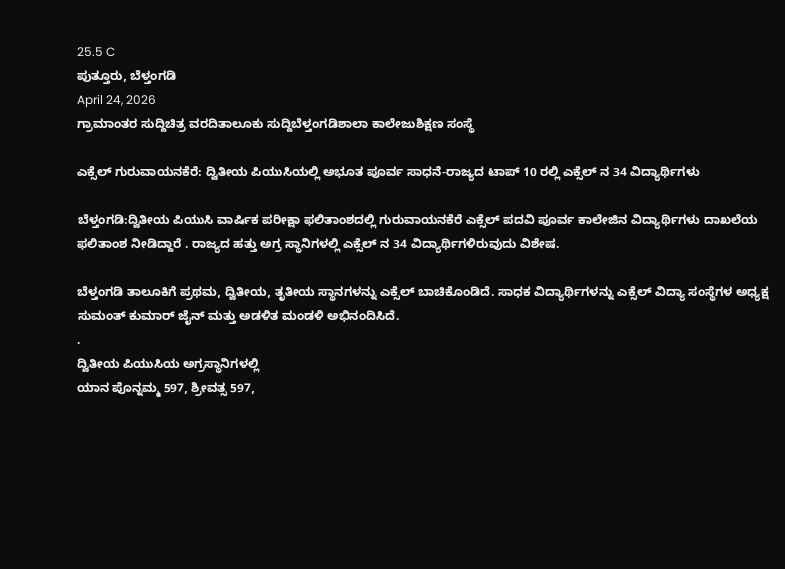25.5 C
ಪುತ್ತೂರು, ಬೆಳ್ತಂಗಡಿ
April 24, 2026
ಗ್ರಾಮಾಂತರ ಸುದ್ದಿಚಿತ್ರ ವರದಿತಾಲೂಕು ಸುದ್ದಿಬೆಳ್ತಂಗಡಿಶಾಲಾ ಕಾಲೇಜುಶಿಕ್ಷಣ ಸಂಸ್ಥೆ

ಎಕ್ಸೆಲ್ ಗುರುವಾಯನಕೆರೆ: ದ್ವಿತೀಯ ಪಿಯುಸಿಯಲ್ಲಿ ಅಭೂತ ಪೂರ್ವ ಸಾಧನೆ-ರಾಜ್ಯದ ಟಾಪ್ 10 ರಲ್ಲಿ ಎಕ್ಸೆಲ್ ನ 34 ವಿದ್ಯಾರ್ಥಿಗಳು

ಬೆಳ್ತಂಗಡಿ:ದ್ವಿತೀಯ ಪಿಯುಸಿ ವಾರ್ಷಿಕ ಪರೀಕ್ಷಾ ಫಲಿತಾಂಶದಲ್ಲಿ ಗುರುವಾಯನಕೆರೆ ಎಕ್ಸೆಲ್ ಪದವಿ ಪೂರ್ವ ಕಾಲೇಜಿನ ವಿದ್ಯಾರ್ಥಿಗಳು ದಾಖಲೆಯ ಫಲಿತಾಂಶ ನೀಡಿದ್ದಾರೆ . ರಾಜ್ಯದ ಹತ್ತು ಅಗ್ರ ಸ್ಥಾನಿಗಳಲ್ಲಿ ಎಕ್ಸೆಲ್ ನ 34 ವಿದ್ಯಾರ್ಥಿಗಳಿರುವುದು ವಿಶೇಷ.

ಬೆಳ್ತಂಗಡಿ ತಾಲೂಕಿಗೆ ಪ್ರಥಮ, ದ್ವಿತೀಯ, ತೃತೀಯ ಸ್ಥಾನಗಳನ್ನು ಎಕ್ಸೆಲ್ ಬಾಚಿಕೊಂಡಿದೆ. ಸಾಧಕ ವಿದ್ಯಾರ್ಥಿಗಳನ್ನು ಎಕ್ಸೆಲ್ ವಿದ್ಯಾ ಸಂಸ್ಥೆಗಳ ಅಧ್ಯಕ್ಷ ಸುಮಂತ್ ಕುಮಾರ್ ಜೈನ್ ಮತ್ತು ಅಡಳಿತ ಮಂಡಳಿ ಅಭಿನಂದಿಸಿದೆ.
.
ದ್ವಿತೀಯ ಪಿಯುಸಿಯ ಅಗ್ರಸ್ಥಾನಿಗಳಲ್ಲಿ
ಯಾನ ಪೊನ್ನಮ್ಮ 597, ಶ್ರೀವತ್ಸ 597,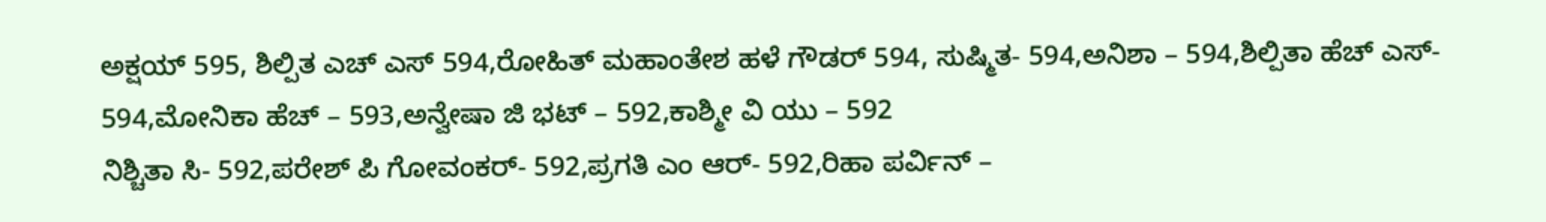ಅಕ್ಷಯ್ 595, ಶಿಲ್ಪಿತ ಎಚ್ ಎಸ್ 594,ರೋಹಿತ್ ಮಹಾಂತೇಶ ಹಳೆ ಗೌಡರ್ 594, ಸುಷ್ಮಿತ- 594,ಅನಿಶಾ – 594,ಶಿಲ್ಪಿತಾ ಹೆಚ್ ಎಸ್- 594,ಮೋನಿಕಾ ಹೆಚ್ – 593,ಅನ್ವೇಷಾ ಜಿ ಭಟ್ – 592,ಕಾಶ್ಮೀ ವಿ ಯು – 592
ನಿಶ್ಚಿತಾ ಸಿ- 592,ಪರೇಶ್ ಪಿ ಗೋವಂಕರ್- 592,ಪ್ರಗತಿ ಎಂ ಆರ್- 592,ರಿಹಾ ಪರ್ವಿನ್ –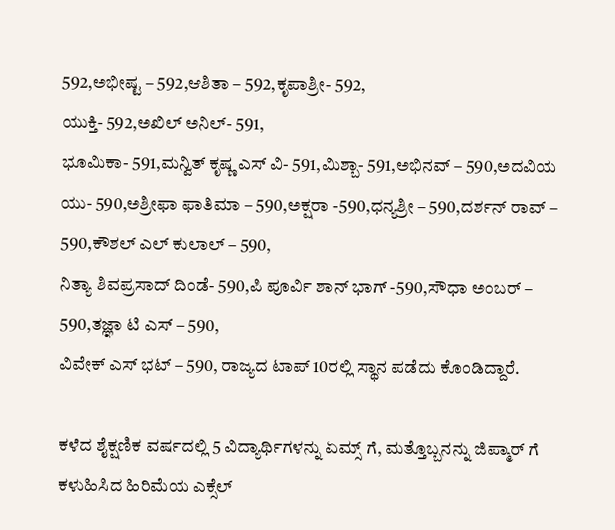592,ಅಭೀಷ್ಟ – 592,ಆಶಿತಾ – 592,ಕೃಪಾಶ್ರೀ- 592,
ಯುಕ್ತಿ- 592,ಅಖಿಲ್ ಅನಿಲ್- 591,
ಭೂಮಿಕಾ- 591,ಮನ್ವಿತ್ ಕೃಷ್ಣ ಎಸ್ ವಿ- 591,ಮಿಶ್ಬಾ- 591,ಅಭಿನವ್ – 590,ಅದವಿಯ ಯು- 590,ಅಶ್ರೀಫಾ ಫಾತಿಮಾ – 590,ಅಕ್ಷರಾ -590,ಧನ್ಯಶ್ರೀ – 590,ದರ್ಶನ್ ರಾವ್ – 590,ಕೌಶಲ್ ಎಲ್ ಕುಲಾಲ್ – 590,
ನಿತ್ಯಾ ಶಿವಪ್ರಸಾದ್ ದಿಂಡೆ- 590,ಪಿ ಪೂರ್ವಿ ಶಾನ್ ಭಾಗ್ -590,ಸೌಧಾ ಅಂಬರ್ – 590,ತಜ್ಞಾ ಟಿ ಎಸ್ – 590,
ವಿವೇಕ್ ಎಸ್ ಭಟ್ – 590, ರಾಜ್ಯದ ಟಾಪ್ 10ರಲ್ಲಿ ಸ್ಥಾನ ಪಡೆದು ಕೊಂಡಿದ್ದಾರೆ.

ಕಳೆದ ಶೈಕ್ಷಣಿಕ ವರ್ಷದಲ್ಲಿ 5 ವಿದ್ಯಾರ್ಥಿಗಳನ್ನು ಏಮ್ಸ್ ಗೆ, ಮತ್ತೊಬ್ಬನನ್ನು ಜಿಪ್ಮಾರ್ ಗೆ ಕಳುಹಿಸಿದ ಹಿರಿಮೆಯ ಎಕ್ಸೆಲ್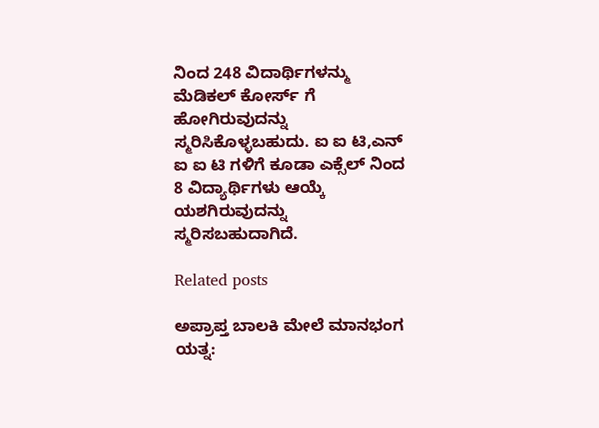ನಿಂದ 248 ವಿದಾರ್ಥಿಗಳನ್ಮು ಮೆಡಿಕಲ್ ಕೋರ್ಸ್ ಗೆ ಹೋಗಿರುವುದನ್ನು ಸ್ಮರಿಸಿಕೊಳ್ಳಬಹುದು. ಐ ಐ ಟಿ,ಎನ್ ಐ ಐ ಟಿ ಗಳಿಗೆ ಕೂಡಾ ಎಕ್ಸೆಲ್ ನಿಂದ 8 ವಿದ್ಯಾರ್ಥಿಗಳು ಆಯ್ಕೆ ಯಶಗಿರುವುದನ್ನು ಸ್ಮರಿಸಬಹುದಾಗಿದೆ.

Related posts

ಅಪ್ರಾಪ್ತ ಬಾಲಕಿ ಮೇಲೆ ಮಾನಭಂಗ ಯತ್ನ: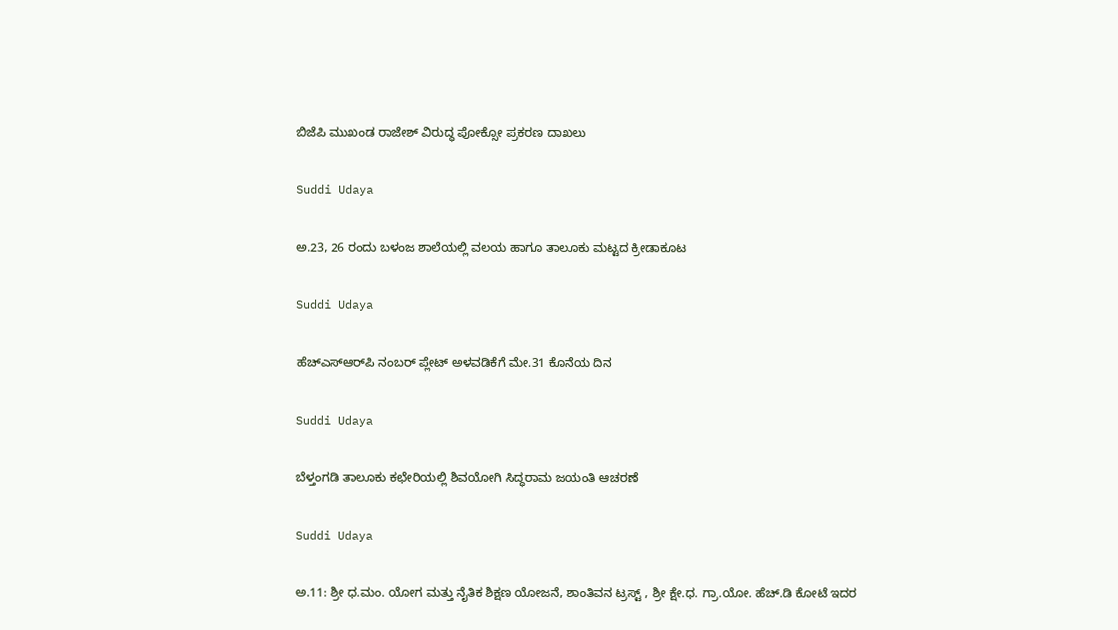ಬಿಜೆಪಿ ಮುಖಂಡ ರಾಜೇಶ್ ವಿರುದ್ಧ ಪೋಕ್ಸೋ ಪ್ರಕರಣ ದಾಖಲು

Suddi Udaya

ಅ.23, 26 ರಂದು ಬಳಂಜ ಶಾಲೆಯಲ್ಲಿ ವಲಯ ಹಾಗೂ ತಾಲೂಕು ಮಟ್ಟದ ಕ್ರೀಡಾಕೂಟ

Suddi Udaya

ಹೆಚ್‌ಎಸ್‌ಆರ್‌ಪಿ ನಂಬರ್ ಪ್ಲೇಟ್ ಅಳವಡಿಕೆಗೆ ಮೇ.31 ಕೊನೆಯ ದಿನ

Suddi Udaya

ಬೆಳ್ತಂಗಡಿ ತಾಲೂಕು ಕಛೇರಿಯಲ್ಲಿ ಶಿವಯೋಗಿ ಸಿದ್ಧರಾಮ ಜಯಂತಿ ಆಚರಣೆ

Suddi Udaya

ಅ.11: ಶ್ರೀ ಧ.ಮಂ. ಯೋಗ ಮತ್ತು ನೈತಿಕ ಶಿಕ್ಷಣ ಯೋಜನೆ, ಶಾಂತಿವನ ಟ್ರಸ್ಟ್ , ಶ್ರೀ ಕ್ಷೇ.ಧ. ಗ್ರಾ.ಯೋ. ಹೆಚ್.ಡಿ ಕೋಟೆ ಇದರ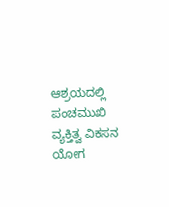ಆಶ್ರಯದಲ್ಲಿ ಪಂಚಮುಖಿ ವ್ಯಕ್ತಿತ್ವ ವಿಕಸನ ಯೋಗ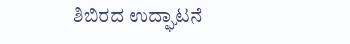ಶಿಬಿರದ ಉದ್ಘಾಟನೆ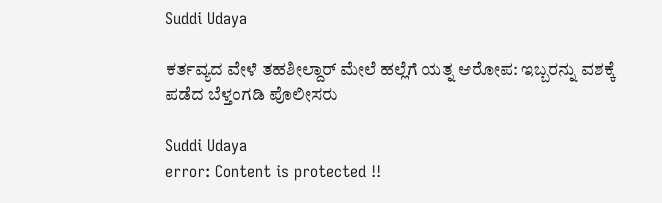Suddi Udaya

ಕರ್ತವ್ಯದ ವೇಳೆ ತಹಶೀಲ್ದಾರ್ ಮೇಲೆ ಹಲ್ಲೆಗೆ ಯತ್ನ ಆರೋಪ: ಇಬ್ಬರನ್ನು ವಶಕ್ಕೆ ಪಡೆದ ಬೆಳ್ತಂಗಡಿ ಪೊಲೀಸರು

Suddi Udaya
error: Content is protected !!